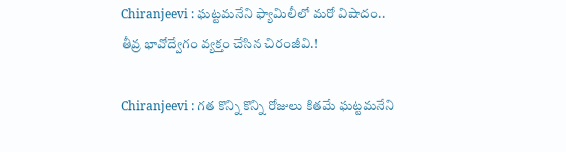Chiranjeevi : ఘట్టమనేని ఫ్యామిలీలో మరో విషాదం.. తీవ్ర భావోద్వేగం వ్యక్తం చేసిన చిరంజీవి.!

Chiranjeevi : గత కొన్ని కొన్ని రోజులు కితమే ఘట్టమనేని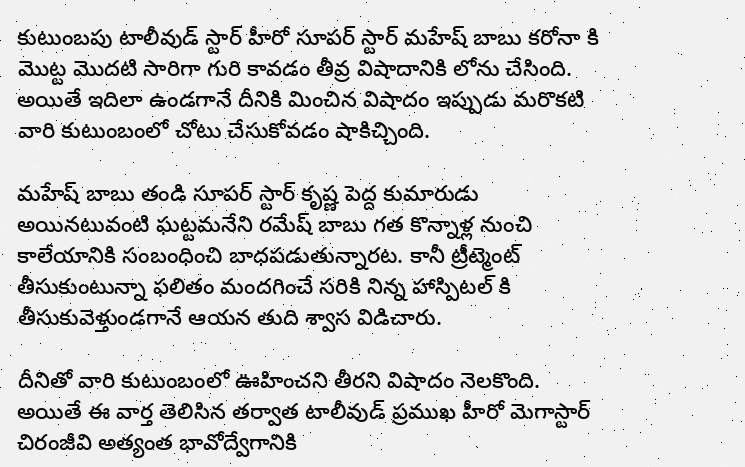కుటుంబపు టాలీవుడ్ స్టార్ హీరో సూపర్ స్టార్ మహేష్ బాబు కరోనా కి మొట్ట మొదటి సారిగా గురి కావడం తీవ్ర విషాదానికి లోను చేసింది. అయితే ఇదిలా ఉండగానే దీనికి మించిన విషాదం ఇప్పుడు మరొకటి వారి కుటుంబంలో చోటు చేసుకోవడం షాకిచ్చింది.

మహేష్ బాబు తండి సూపర్ స్టార్ కృష్ణ పెద్ద కుమారుడు అయినటువంటి ఘట్టమనేని రమేష్ బాబు గత కొన్నాళ్ల నుంచి కాలేయానికి సంబంధించి బాధపడుతున్నారట. కానీ ట్రీట్మెంట్ తీసుకుంటున్నా ఫలితం మందగించే సరికి నిన్న హాస్పిటల్ కి తీసుకువెళ్తుండగానే ఆయన తుది శ్వాస విడిచారు.

దీనితో వారి కుటుంబంలో ఊహించని తీరని విషాదం నెలకొంది. అయితే ఈ వార్త తెలిసిన తర్వాత టాలీవుడ్ ప్రముఖ హీరో మెగాస్టార్ చిరంజీవి అత్యంత భావోద్వేగానికి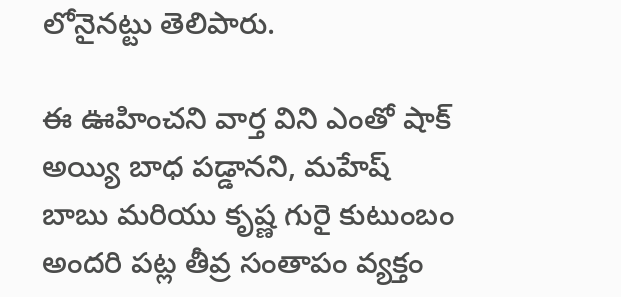లోనైనట్టు తెలిపారు.

ఈ ఊహించని వార్త విని ఎంతో షాక్ అయ్యి బాధ పడ్డానని, మహేష్ బాబు మరియు కృష్ణ గురై కుటుంబం అందరి పట్ల తీవ్ర సంతాపం వ్యక్తం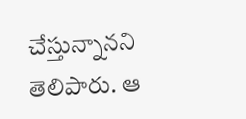చేస్తున్నానని తెలిపారు. ఆ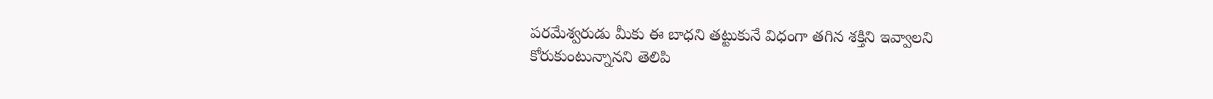పరమేశ్వరుడు మీకు ఈ బాధని తట్టుకునే విధంగా తగిన శక్తిని ఇవ్వాలని కోరుకుంటున్నానని తెలిపి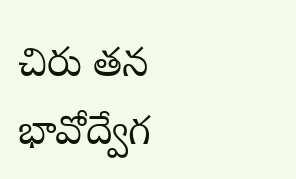చిరు తన భావోద్వేగ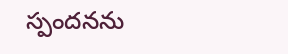స్పందనను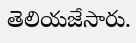తెలియజేసారు.